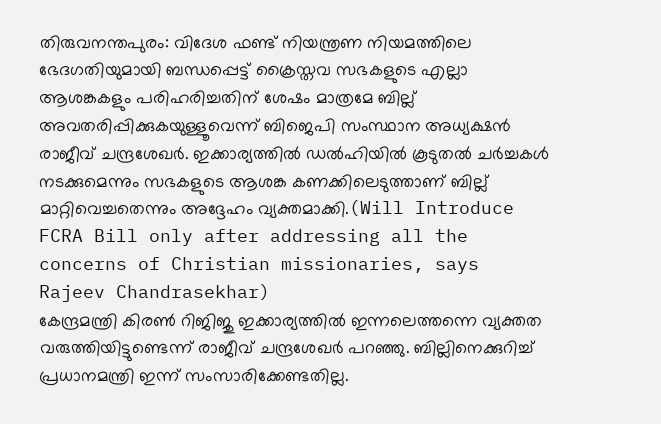തിരുവനന്തപുരം: വിദേശ ഫണ്ട് നിയന്ത്രണ നിയമത്തിലെ ഭേദഗതിയുമായി ബന്ധപ്പെട്ട് ക്രൈസ്തവ സഭകളുടെ എല്ലാ ആശങ്കകളും പരിഹരിച്ചതിന് ശേഷം മാത്രമേ ബില്ല് അവതരിപ്പിക്കുകയുള്ളൂവെന്ന് ബിജെപി സംസ്ഥാന അധ്യക്ഷൻ രാജീവ് ചന്ദ്രശേഖർ. ഇക്കാര്യത്തിൽ ഡൽഹിയിൽ കൂടുതൽ ചർച്ചകൾ നടക്കുമെന്നും സഭകളുടെ ആശങ്ക കണക്കിലെടുത്താണ് ബില്ല് മാറ്റിവെച്ചതെന്നും അദ്ദേഹം വ്യക്തമാക്കി.(Will Introduce FCRA Bill only after addressing all the concerns of Christian missionaries, says Rajeev Chandrasekhar)
കേന്ദ്രമന്ത്രി കിരൺ റിജിജു ഇക്കാര്യത്തിൽ ഇന്നലെത്തന്നെ വ്യക്തത വരുത്തിയിട്ടുണ്ടെന്ന് രാജീവ് ചന്ദ്രശേഖർ പറഞ്ഞു. ബില്ലിനെക്കുറിച്ച് പ്രധാനമന്ത്രി ഇന്ന് സംസാരിക്കേണ്ടതില്ല.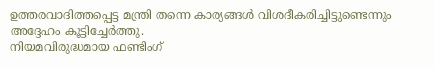ഉത്തരവാദിത്തപ്പെട്ട മന്ത്രി തന്നെ കാര്യങ്ങൾ വിശദീകരിച്ചിട്ടുണ്ടെന്നും അദ്ദേഹം കൂട്ടിച്ചേർത്തു.
നിയമവിരുദ്ധമായ ഫണ്ടിംഗ്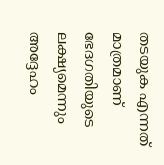തടയുക എന്നത് മാത്രമാണ് ഭേദഗതിയുടെ ലക്ഷ്യമെന്നും അദ്ദേഹം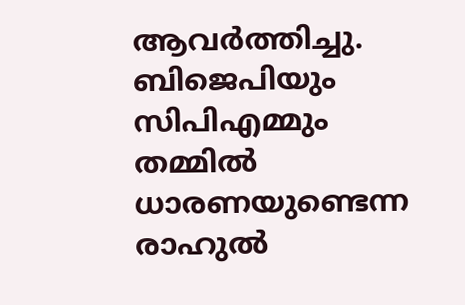ആവർത്തിച്ചു. ബിജെപിയും സിപിഎമ്മും തമ്മിൽ ധാരണയുണ്ടെന്ന രാഹുൽ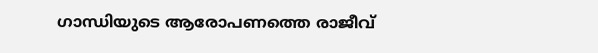ഗാന്ധിയുടെ ആരോപണത്തെ രാജീവ്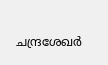ചന്ദ്രശേഖർ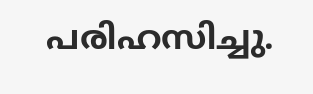പരിഹസിച്ചു.